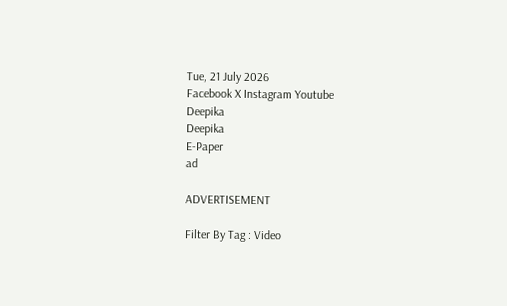Tue, 21 July 2026
Facebook X Instagram Youtube
Deepika
Deepika
E-Paper
ad

ADVERTISEMENT

Filter By Tag : Video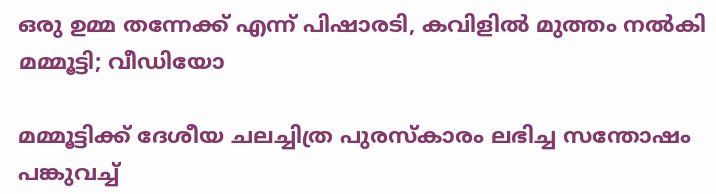ഒരു ഉമ്മ തന്നേക്ക് എന്ന് പിഷാരടി, കവിളിൽ മുത്തം നൽകി മമ്മൂട്ടി; വീഡിയോ

മമ്മൂട്ടിക്ക് ദേശീയ ചലച്ചിത്ര പുരസ്കാരം ലഭിച്ച സന്തോഷം പങ്കുവച്ച്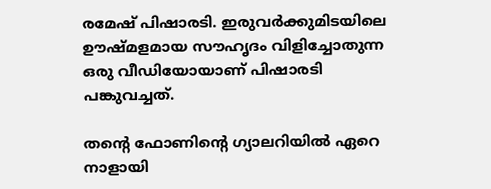രമേഷ് പിഷാരടി. ഇരുവർക്കുമിടയിലെ ഊഷ്മളമായ സൗഹൃദം വിളിച്ചോതുന്ന ഒരു വീഡിയോയാണ് പിഷാരടി പങ്കുവച്ചത്.

തന്‍റെ ഫോണിന്‍റെ ഗ്യാലറിയിൽ ഏറെ നാളായി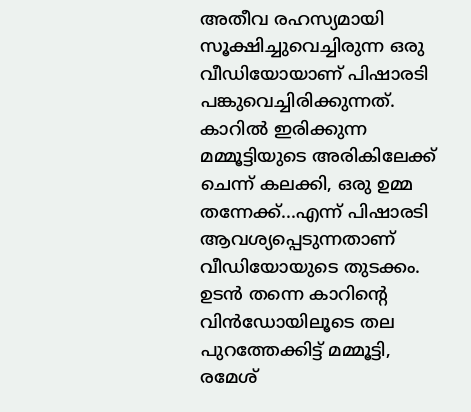അതീവ രഹസ്യമായി സൂക്ഷിച്ചുവെച്ചിരുന്ന ഒരു വീഡിയോയാണ് പിഷാരടി പങ്കുവെച്ചിരിക്കുന്നത്. കാറിൽ ഇരിക്കുന്ന മമ്മൂട്ടിയുടെ അരികിലേക്ക് ചെന്ന് കലക്കി, ഒരു ഉമ്മ തന്നേക്ക്...എന്ന് പിഷാരടി ആവശ്യപ്പെടുന്നതാണ് വീഡിയോയുടെ തുടക്കം. ഉടൻ തന്നെ കാറിന്‍റെ വിൻഡോയിലൂടെ തല പുറത്തേക്കിട്ട് മമ്മൂട്ടി, രമേശ്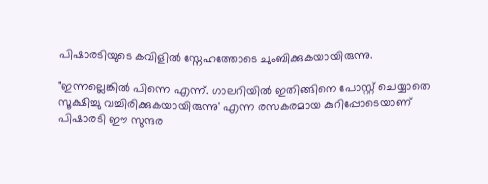പിഷാരടിയുടെ കവിളിൽ സ്നേഹത്തോടെ ചുംബിക്കുകയായിരുന്നു.

"ഇന്നല്ലെങ്കിൽ പിന്നെ എന്ന്. ഗാലറിയിൽ ഇതിങ്ങിനെ പോസ്റ്റ്‌ ചെയ്യാതെ സൂക്ഷിച്ചു വച്ചിരിക്കുകയായിരുന്നു' എന്ന രസകരമായ കുറിപ്പോടെയാണ് പിഷാരടി ഈ സുന്ദര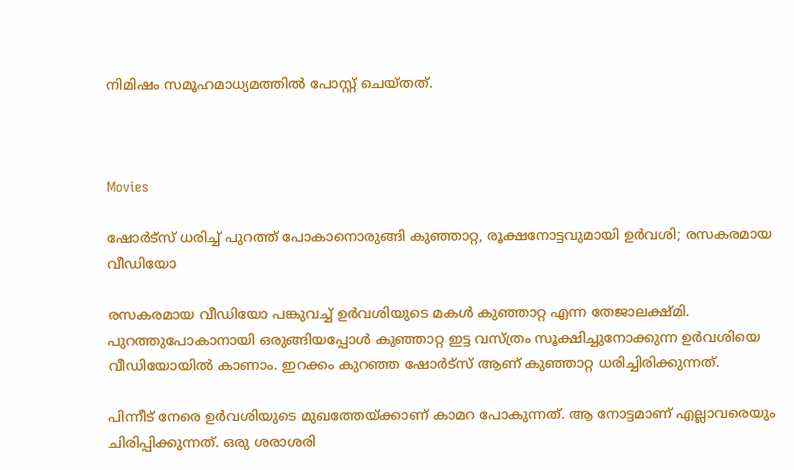നിമിഷം സമൂഹമാധ്യമത്തിൽ പോസ്റ്റ് ചെയ്തത്.



Movies

ഷോർട്സ് ധരിച്ച് പുറത്ത് പോകാനൊരുങ്ങി കുഞ്ഞാറ്റ, രൂക്ഷനോട്ടവുമായി ഉർവശി; രസകരമായ വീഡിയോ

രസകരമായ വീഡിയോ പങ്കുവച്ച് ഉർവശിയുടെ മകൾ കുഞ്ഞാറ്റ എന്ന തേജാലക്ഷ്മി. പുറത്തുപോകാനായി ഒരുങ്ങിയപ്പോൾ കുഞ്ഞാറ്റ ഇട്ട വസ്ത്രം സൂക്ഷിച്ചുനോക്കുന്ന ഉർവശിയെ വീഡിയോയിൽ കാണാം. ഇറക്കം കുറഞ്ഞ ഷോർട്സ് ആണ് കുഞ്ഞാറ്റ ധരിച്ചിരിക്കുന്നത്.

പിന്നീട് നേരെ ഉർവശിയുടെ മുഖത്തേയ്ക്കാണ് കാമറ പോകുന്നത്. ആ നോട്ടമാണ് എല്ലാവരെയും ചിരിപ്പിക്കുന്നത്. ഒരു ശരാശരി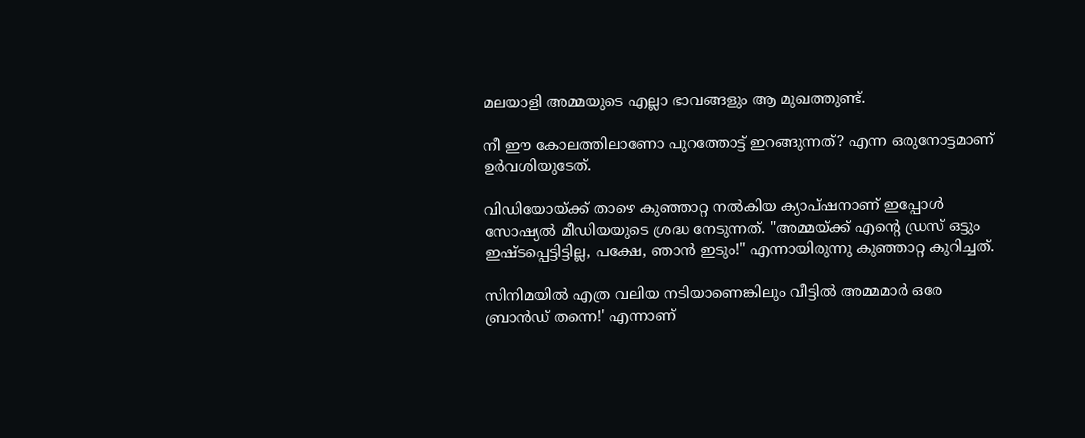മലയാളി അമ്മയുടെ എല്ലാ ഭാവങ്ങളും ആ മുഖത്തുണ്ട്.

നീ ഈ കോലത്തിലാണോ പുറത്തോട്ട് ഇറങ്ങുന്നത്? എന്ന ഒരുനോട്ടമാണ് ഉർവശിയുടേത്.

വിഡിയോയ്ക്ക് താഴെ കുഞ്ഞാറ്റ നൽകിയ ക്യാപ്ഷനാണ് ഇപ്പോൾ സോഷ്യൽ മീഡിയയുടെ ശ്രദ്ധ നേടുന്നത്. "അമ്മയ്ക്ക് എന്‍റെ ഡ്രസ് ഒട്ടും ഇഷ്ടപ്പെട്ടിട്ടില്ല, പക്ഷേ, ഞാൻ ഇടും!" എന്നായിരുന്നു കുഞ്ഞാറ്റ കുറിച്ചത്.

സിനിമയിൽ എത്ര വലിയ നടിയാണെങ്കിലും വീട്ടിൽ അമ്മമാർ ഒരേ ബ്രാൻഡ് തന്നെ!' എന്നാണ്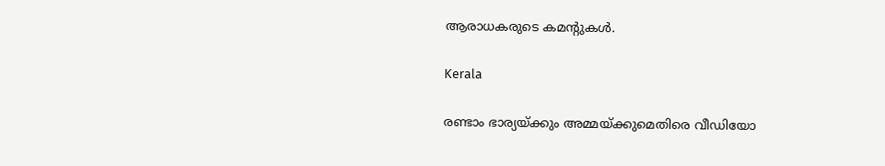ആരാധകരുടെ കമന്‍റുകൾ.

Kerala

രണ്ടാം ഭാര്യയ്ക്കും അമ്മയ്ക്കുമെതിരെ വീഡിയോ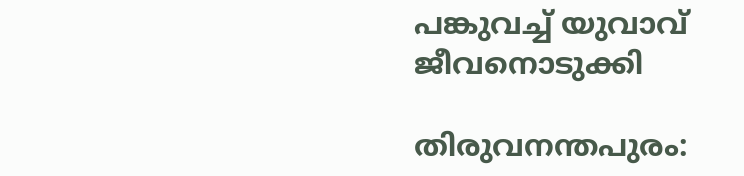പങ്കുവച്ച് യുവാവ് ജീവനൊടുക്കി

തിരുവനന്തപുരം: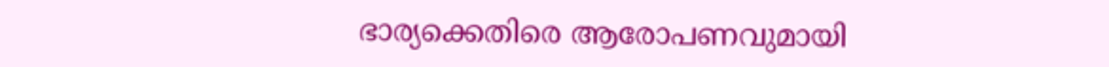ഭാര്യക്കെതിരെ ആരോപണവുമായി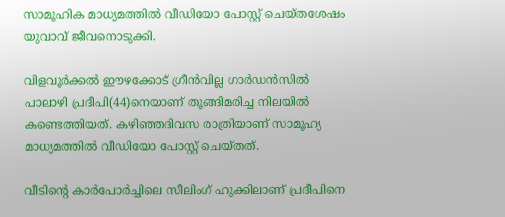സാമൂഹിക മാധ്യമത്തിൽ വീഡിയോ പോസ്റ്റ് ചെയ്തശേഷം യുവാവ് ജീവനൊടുക്കി.

വിളവൂർക്കൽ ഈഴക്കോട് ഗ്രീൻവില്ല ഗാർഡൻസിൽ പാലാഴി പ്രദീപി(44)നെയാണ് തൂങ്ങിമരിച്ച നിലയിൽ കണ്ടെത്തിയത്. കഴിഞ്ഞദിവസ രാത്രിയാണ് സാമൂഹ്യ മാധ്യമത്തിൽ വീഡിയോ പോസ്റ്റ് ചെയ്തത്.

വീടിന്‍റെ കാർപോർച്ചിലെ സീലിംഗ് ഹുക്കിലാണ് പ്രദീപിനെ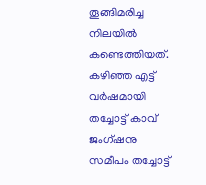തൂങ്ങിമരിച്ച നിലയിൽ കണ്ടെത്തിയത്. കഴിഞ്ഞ എട്ട് വർഷമായി തച്ചോട്ട് കാവ് ജംഗ്ഷനു സമീപം തച്ചോട്ട്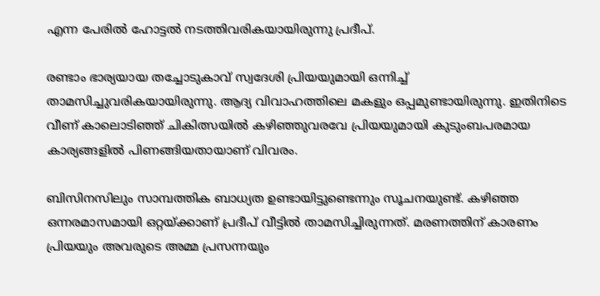എന്ന പേരിൽ ഹോട്ടൽ നടത്തിവരികയായിരുന്നു പ്രദീപ്.

രണ്ടാം ഭാര്യയായ തച്ചോടുകാവ് സ്വദേശി പ്രിയയുമായി ഒന്നിച്ച് താമസിച്ചുവരികയായിരുന്നു. ആദ്യ വിവാഹത്തിലെ മകളും ഒപ്പമുണ്ടായിരുന്നു. ഇതിനിടെ വീണ് കാലൊടിഞ്ഞ് ചികിത്സയിൽ കഴിഞ്ഞുവരവേ പ്രിയയുമായി കുടുംബപരമായ കാര്യങ്ങളിൽ പിണങ്ങിയതായാണ് വിവരം.

ബിസിനസിലും സാമ്പത്തിക ബാധ്യത ഉണ്ടായിട്ടുണ്ടെന്നും സൂചനയുണ്ട്. കഴിഞ്ഞ ഒന്നരമാസമായി ഒറ്റയ്ക്കാണ് പ്രദീപ് വീട്ടിൽ താമസിച്ചിരുന്നത്. മരണത്തിന് കാരണം പ്രിയയും അവരുടെ അമ്മ പ്രസന്നയും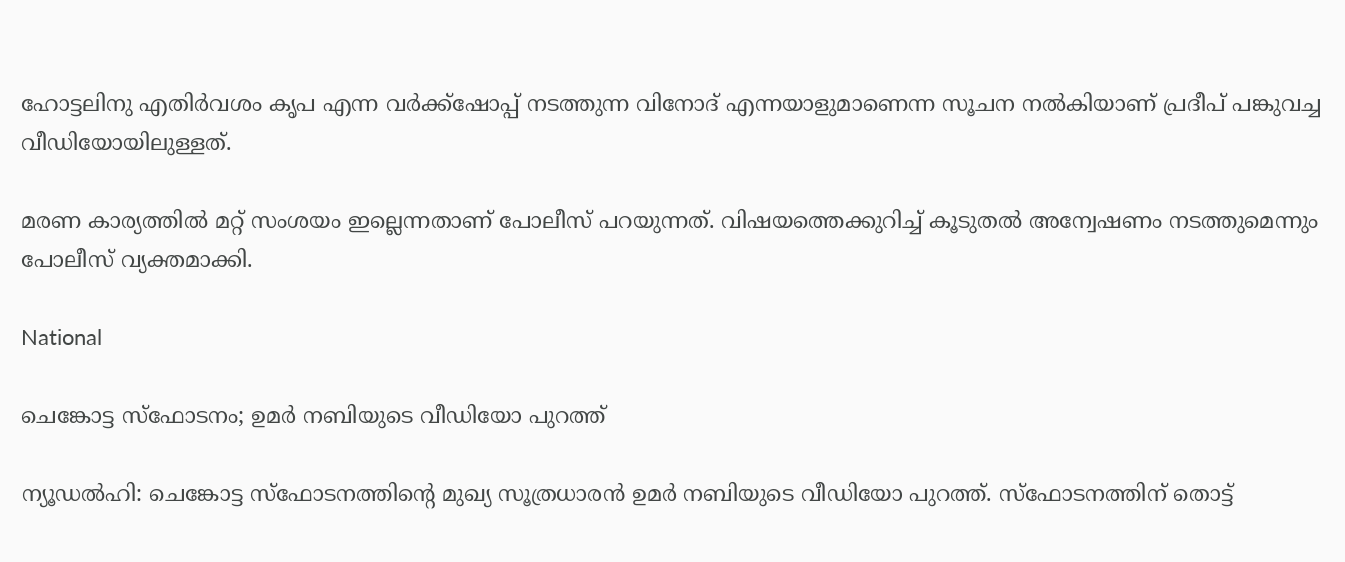ഹോട്ടലിനു എതിർവശം കൃപ എന്ന വർക്ക്‌ഷോപ്പ് നടത്തുന്ന വിനോദ് എന്നയാളുമാണെന്ന സൂചന നൽകിയാണ് പ്രദീപ് പങ്കുവച്ച വീഡിയോയിലുള്ളത്.

മരണ കാര്യത്തിൽ മറ്റ് സംശയം ഇല്ലെന്നതാണ് പോലീസ് പറയുന്നത്. വിഷയത്തെക്കുറിച്ച് കൂടുതൽ അന്വേഷണം നടത്തുമെന്നും പോലീസ് വ്യക്തമാക്കി.

National

ചെങ്കോട്ട സ്‌ഫോടനം; ഉമര്‍ നബിയുടെ വീഡിയോ പുറത്ത്

ന്യൂഡൽഹി: ചെങ്കോട്ട സ്‌ഫോടനത്തിന്‍റെ മുഖ്യ സൂത്രധാരന്‍ ഉമര്‍ നബിയുടെ വീഡിയോ പുറത്ത്. സ്‌ഫോടനത്തിന് തൊട്ട്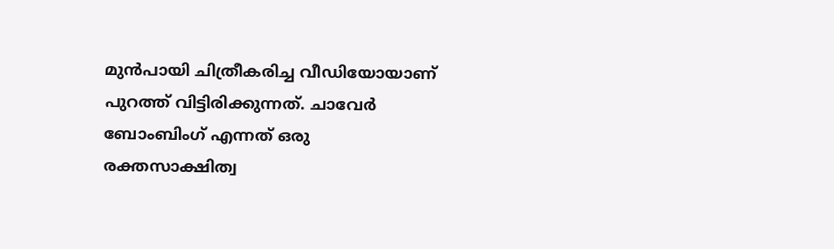മുന്‍പായി ചിത്രീകരിച്ച വീഡിയോയാണ് പുറത്ത് വിട്ടിരിക്കുന്നത്. ചാവേര്‍ ബോംബിംഗ് എന്നത് ഒരു രക്തസാക്ഷിത്വ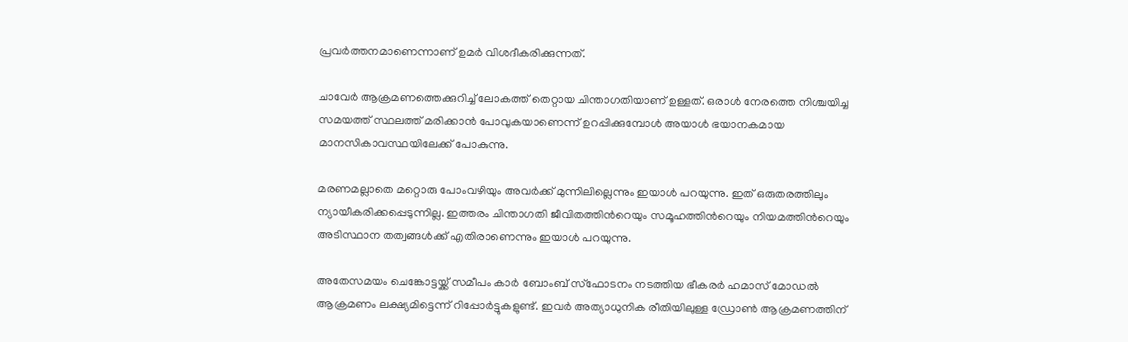പ്രവര്‍ത്തനമാണെന്നാണ് ഉമര്‍ വിശദീകരിക്കുന്നത്.

ചാവേര്‍ ആക്രമണത്തെക്കുറിച്ച് ലോകത്ത് തെറ്റായ ചിന്താഗതിയാണ് ഉള്ളത്. ഒരാള്‍ നേരത്തെ നിശ്ചയിച്ച സമയത്ത് സ്ഥലത്ത് മരിക്കാന്‍ പോവുകയാണെന്ന് ഉറപ്പിക്കുമ്പോള്‍ അയാള്‍ ഭയാനകമായ മാനസികാവസ്ഥയിലേക്ക് പോകുന്നു.

മരണമല്ലാതെ മറ്റൊരു പോംവഴിയും അവര്‍ക്ക് മുന്നിലില്ലെന്നും ഇയാൾ പറയുന്നു. ഇത് ഒരുതരത്തിലും ന്യായീകരിക്കപ്പെടുന്നില്ല. ഇത്തരം ചിന്താഗതി ജീവിതത്തിന്‍റെയും സമൂഹത്തിന്‍റെയും നിയമത്തിന്‍റെയും അടിസ്ഥാന തത്വങ്ങള്‍ക്ക് എതിരാണെന്നും ഇയാൾ പറയുന്നു.

അതേസമയം ചെങ്കോട്ടയ്ക്ക് സമീപം കാര്‍ ബോംബ് സ്‌ഫോടനം നടത്തിയ ഭീകരര്‍ ഹമാസ് മോഡല്‍ ആക്രമണം ലക്ഷ്യമിട്ടെന്ന് റിപ്പോര്‍ട്ടുകളുണ്ട്. ഇവര്‍ അത്യാധുനിക രീതിയിലുള്ള ഡ്രോണ്‍ ആക്രമണത്തിന്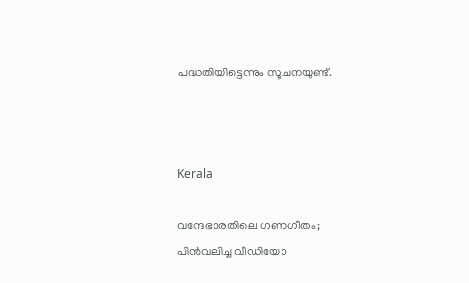പദ്ധതിയിട്ടെന്നും സൂചനയുണ്ട്.



Kerala

വന്ദേഭാരതിലെ ഗണഗീതം; പിന്‍വലിച്ച വീഡിയോ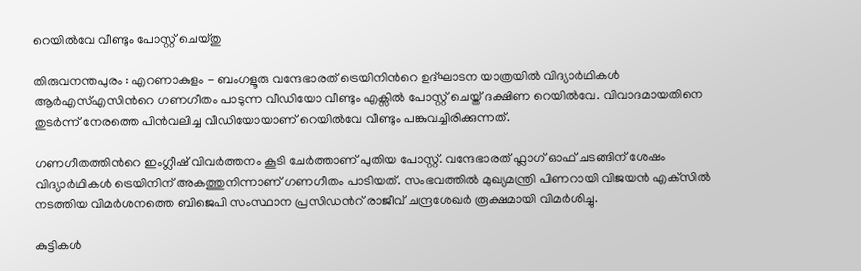റെയില്‍വേ വീണ്ടും പോസ്റ്റ് ചെയ്തു

തിരുവനന്തപുരം : എറണാകുളം - ബംഗളൂരു വന്ദേഭാരത് ട്രെയിനിന്‍റെ ഉദ്ഘാടന യാത്രയിൽ വിദ്യാർഥികൾ ആർഎസ്എസിന്‍റെ ഗണഗീതം പാടുന്ന വീഡിയോ വീണ്ടും എക്സിൽ പോസ്റ്റ് ചെയ്ത് ദക്ഷിണ റെയിൽവേ. വിവാദമായതിനെ തുടർന്ന് നേരത്തെ പിൻവലിച്ച വീഡിയോയാണ് റെയിൽവേ വീണ്ടും പങ്കുവച്ചിരിക്കുന്നത്.

ഗണഗീതത്തിന്‍റെ ഇംഗ്ലീഷ് വിവർത്തനം കൂടി ചേർത്താണ് പുതിയ പോസ്റ്റ്. വന്ദേഭാരത് ഫ്ലാഗ് ഓഫ് ചടങ്ങിന് ശേഷം വിദ്യാർഥികൾ ട്രെയിനിന് അകത്തുനിന്നാണ് ഗണഗീതം പാടിയത്. സംഭവത്തില്‍ മുഖ്യമന്ത്രി പിണറായി വിജയന്‍ എക്‌സില്‍ നടത്തിയ വിമർശനത്തെ ബിജെപി സംസ്ഥാന പ്രസിഡന്‍റ് രാജീവ് ചന്ദ്രശേഖർ രൂക്ഷമായി വിമ‍ർശിച്ചു.

കുട്ടികൾ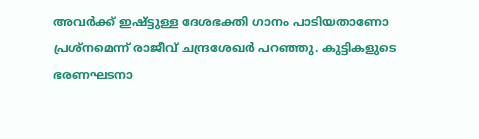അവർക്ക് ഇഷ്ട്ടുള്ള ദേശഭക്തി ഗാനം പാടിയതാണോ പ്രശ്നമെന്ന് രാജീവ് ചന്ദ്രശേഖര്‍ പറഞ്ഞു. കുട്ടികളുടെ ഭരണഘടനാ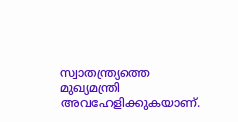സ്വാതന്ത്ര്യത്തെ മുഖ്യമന്ത്രി അവഹേളിക്കുകയാണ്.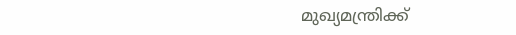മുഖ്യമന്ത്രിക്ക്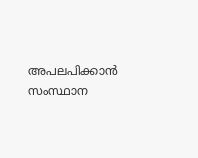അപലപിക്കാൻ സംസ്ഥാന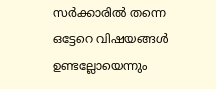സർക്കാരിൽ തന്നെ ഒട്ടേറെ വിഷയങ്ങൾ ഉണ്ടല്ലോയെന്നും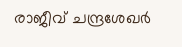രാജീവ്‌ ചന്ദ്രശേഖർ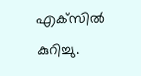എക്‌സിൽ കുറിച്ചു.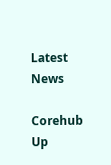Latest News

Corehub Up